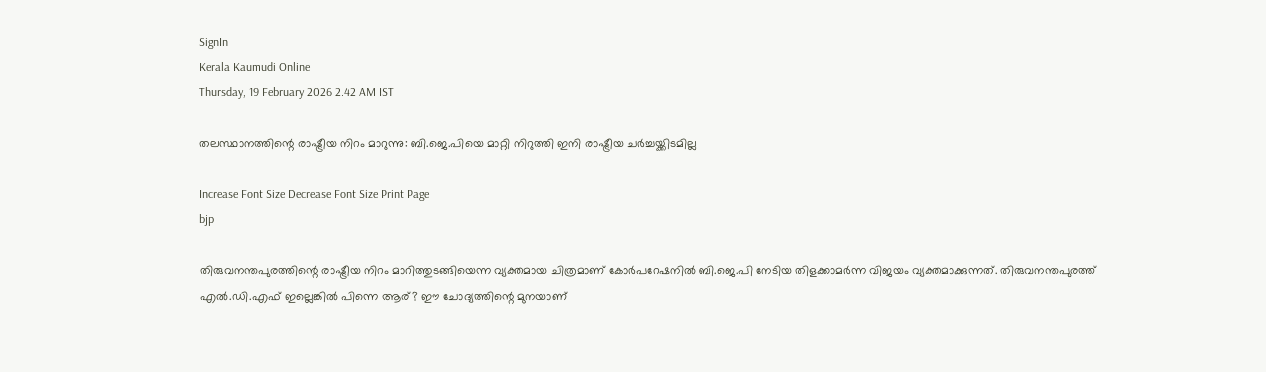SignIn
Kerala Kaumudi Online
Thursday, 19 February 2026 2.42 AM IST

തലസ്ഥാനത്തിന്റെ രാഷ്ട്രീയ നിറം മാറുന്നു: ബി.ജെ.പിയെ മാറ്റി നിറുത്തി ഇനി രാഷ്ട്രീയ ചർച്ചയ്ക്കിടമില്ല

Increase Font Size Decrease Font Size Print Page
bjp

തിരുവനന്തപുരത്തിന്റെ രാഷ്ട്രീയ നിറം മാറിത്തുടങ്ങിയെന്ന വ്യക്തമായ ചിത്രമാണ് കോർപറേഷനിൽ ബി.ജെ.പി നേടിയ തിളക്കാമർന്ന വിജയം വ്യക്തമാക്കുന്നത്. തിരുവനന്തപുരത്ത് എൽ.ഡി.എഫ് ഇല്ലെങ്കിൽ പിന്നെ ആര്? ഈ ചോദ്യത്തിന്റെ മുനയാണ്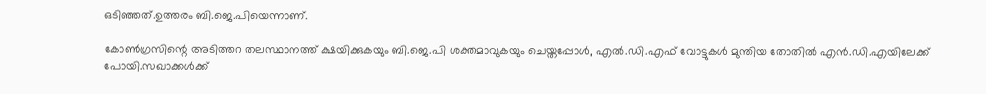ഒടിഞ്ഞത്.ഉത്തരം ബി.ജെ.പിയെന്നാണ്.

കോൺഗ്രസിന്റെ അടിത്തറ തലസ്ഥാനത്ത് ക്ഷയിക്കുകയും ബി.ജെ.പി ശക്തമാവുകയും ചെയ്തപ്പോൾ, എൽ.ഡി.എഫ് വോട്ടുകൾ മുന്തിയ തോതിൽ എൻ.ഡി.എയിലേക്ക് പോയി.സഖാക്കൾക്ക്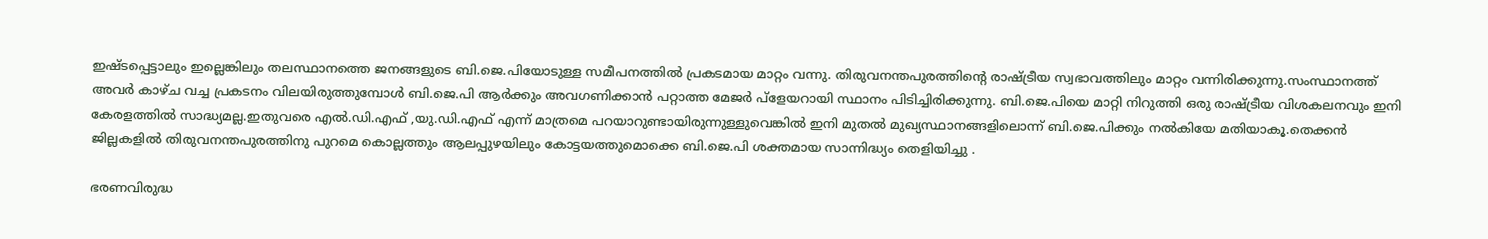ഇഷ്ടപ്പെട്ടാലും ഇല്ലെങ്കിലും തലസ്ഥാനത്തെ ജനങ്ങളുടെ ബി.ജെ.പിയോടുള്ള സമീപനത്തിൽ പ്രകടമായ മാറ്റം വന്നു. തിരുവനന്തപുരത്തിന്റെ രാഷ്ട്രീയ സ്വഭാവത്തിലും മാറ്റം വന്നിരിക്കുന്നു.സംസ്ഥാനത്ത് അവർ കാഴ്ച വച്ച പ്രകടനം വിലയിരുത്തുമ്പോൾ ബി.ജെ.പി ആർക്കും അവഗണിക്കാൻ പറ്റാത്ത മേജർ പ്ളേയറായി സ്ഥാനം പിടിച്ചിരിക്കുന്നു. ബി.ജെ.പിയെ മാറ്റി നിറുത്തി ഒരു രാഷ്ട്രീയ വിശകലനവും ഇനി കേരളത്തിൽ സാദ്ധ്യമല്ല.ഇതുവരെ എൽ.ഡി.എഫ് ,യു.ഡി.എഫ് എന്ന് മാത്രമെ പറയാറുണ്ടായിരുന്നുള്ളുവെങ്കിൽ ഇനി മുതൽ മുഖ്യസ്ഥാനങ്ങളിലൊന്ന് ബി.ജെ.പിക്കും നൽകിയേ മതിയാകൂ.തെക്കൻ ജില്ലകളിൽ തിരുവനന്തപുരത്തിനു പുറമെ കൊല്ലത്തും ആലപ്പുഴയിലും കോട്ടയത്തുമൊക്കെ ബി.ജെ.പി ശക്തമായ സാന്നിദ്ധ്യം തെളിയിച്ചു .

ഭരണവിരുദ്ധ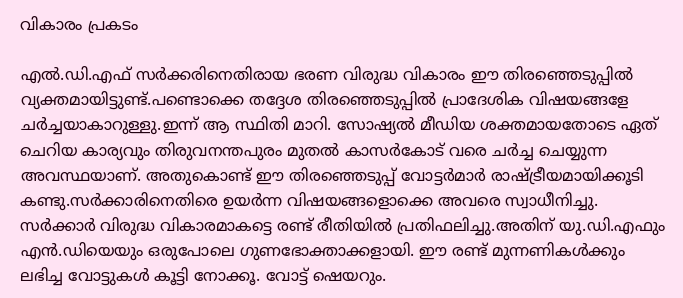വികാരം പ്രകടം

എൽ.ഡി.എഫ് സർക്കരിനെതിരായ ഭരണ വിരുദ്ധ വികാരം ഈ തിരഞ്ഞെടുപ്പിൽ വ്യക്തമായിട്ടുണ്ട്.പണ്ടൊക്കെ തദ്ദേശ തിരഞ്ഞെടുപ്പിൽ പ്രാദേശിക വിഷയങ്ങളേ ചർച്ചയാകാറുള്ളു.ഇന്ന് ആ സ്ഥിതി മാറി. സോഷ്യൽ മീഡിയ ശക്തമായതോടെ ഏത് ചെറിയ കാര്യവും തിരുവനന്തപുരം മുതൽ കാസർകോട് വരെ ചർച്ച ചെയ്യുന്ന അവസ്ഥയാണ്. അതുകൊണ്ട് ഈ തിരഞ്ഞെടുപ്പ് വോട്ടർമാർ രാഷ്ട്രീയമായിക്കൂടി കണ്ടു.സർക്കാരിനെതിരെ ഉയർന്ന വിഷയങ്ങളൊക്കെ അവരെ സ്വാധീനിച്ചു. സർക്കാർ വിരുദ്ധ വികാരമാകട്ടെ രണ്ട് രീതിയിൽ പ്രതിഫലിച്ചു.അതിന് യു.ഡി.എഫും എൻ.ഡിയെയും ഒരുപോലെ ഗുണഭോക്താക്കളായി. ഈ രണ്ട് മുന്നണികൾക്കും ലഭിച്ച വോട്ടുകൾ കൂട്ടി നോക്കൂ. വോട്ട് ഷെയറും.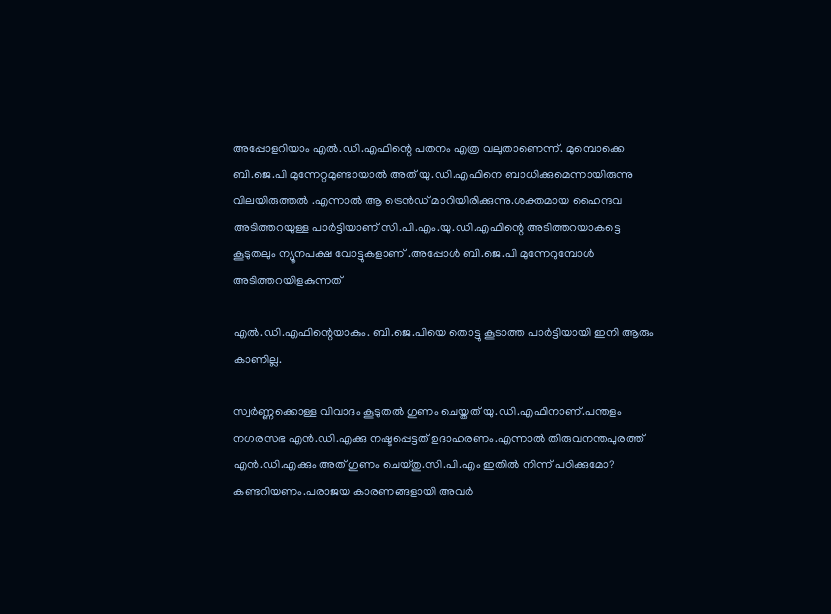അപ്പോളറിയാം എൽ.ഡി.എഫിന്റെ പതനം എത്ര വലുതാണെന്ന്. മുമ്പൊക്കെ ബി.ജെ.പി മുന്നേറ്റമുണ്ടായാൽ അത് യു.ഡി.എഫിനെ ബാധിക്കുമെന്നായിരുന്നു വിലയിരുത്തൽ .എന്നാൽ ആ ട്രെൻഡ് മാറിയിരിക്കുന്നു.ശക്തമായ ഹൈന്ദവ അടിത്തറയുള്ള പാർട്ടിയാണ് സി.പി.എം.യു.ഡി.എഫിന്റെ അടിത്തറയാകട്ടെ കൂടുതലും ന്യൂനപക്ഷ വോട്ടുകളാണ് .അപ്പോൾ ബി.ജെ.പി മുന്നേറുമ്പോൾ അടിത്തറയിളകുന്നത്

എൽ.ഡി.എഫിന്റെയാകും. ബി.ജെ.പിയെ തൊട്ടു കൂടാത്ത പാർട്ടിയായി ഇനി ആരും കാണില്ല.

സ്വർണ്ണക്കൊള്ള വിവാദം കൂടുതൽ ഗുണം ചെയ്തത് യു.ഡി.എഫിനാണ്.പന്തളം നഗരസഭ എൻ.ഡി.എക്കു നഷ്ടപ്പെട്ടത് ഉദാഹരണം.എന്നാൽ തിരുവനന്തപുരത്ത് എൻ.ഡി.എക്കും അത് ഗുണം ചെയ്തു.സി.പി.എം ഇതിൽ നിന്ന് പഠിക്കുമോ? കണ്ടറിയണം.പരാജയ കാരണങ്ങളായി അവർ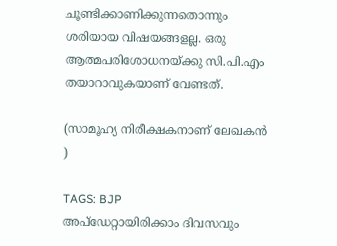ചൂണ്ടിക്കാണിക്കുന്നതൊന്നും ശരിയായ വിഷയങ്ങളല്ല. ഒരു ആത്മപരിശോധനയ്ക്കു സി.പി.എം തയാറാവുകയാണ് വേണ്ടത്.

(സാമൂഹ്യ നിരീക്ഷകനാണ് ലേഖകൻ )

TAGS: BJP
അപ്ഡേറ്റായിരിക്കാം ദിവസവും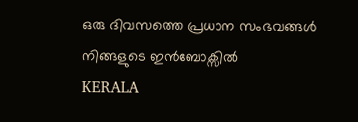ഒരു ദിവസത്തെ പ്രധാന സംഭവങ്ങൾ നിങ്ങളുടെ ഇൻബോക്സിൽ
KERALA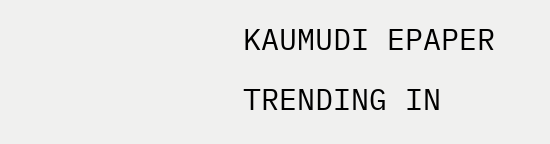KAUMUDI EPAPER
TRENDING IN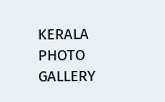KERALA
PHOTO GALLERY